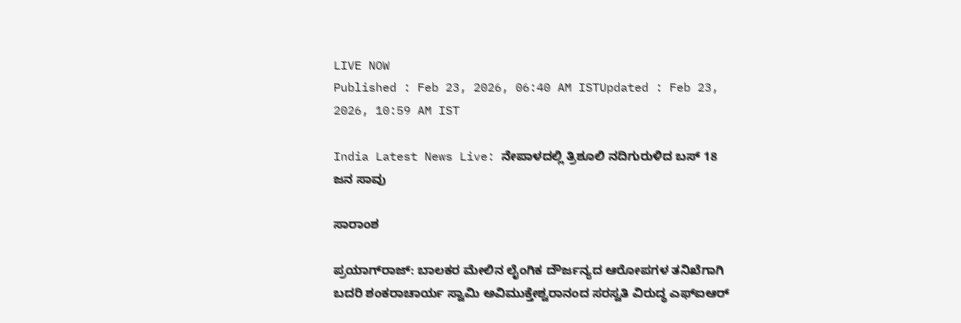LIVE NOW
Published : Feb 23, 2026, 06:40 AM ISTUpdated : Feb 23, 2026, 10:59 AM IST

India Latest News Live: ನೇಪಾಳದಲ್ಲಿ ತ್ರಿಶೂಲಿ ನದಿಗುರುಳಿದ ಬಸ್ 18 ಜನ ಸಾವು

ಸಾರಾಂಶ

ಪ್ರಯಾಗ್‌ರಾಜ್: ಬಾಲಕರ ಮೇಲಿನ ಲೈಂಗಿಕ ದೌರ್ಜನ್ಯದ ಆರೋಪಗಳ ತನಿಖೆಗಾಗಿ ಬದರಿ ಶಂಕರಾಚಾರ್ಯ ಸ್ವಾಮಿ ಅವಿಮುಕ್ತೇಶ್ವರಾನಂದ ಸರಸ್ವತಿ ವಿರುದ್ಧ ಎಫ್‌ಐಆರ್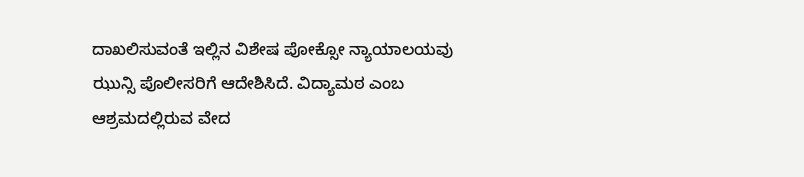ದಾಖಲಿಸುವಂತೆ ಇಲ್ಲಿನ ವಿಶೇಷ ಪೋಕ್ಸೋ ನ್ಯಾಯಾಲಯವು ಝುನ್ಸಿ ಪೊಲೀಸರಿಗೆ ಆದೇಶಿಸಿದೆ. ವಿದ್ಯಾಮಠ ಎಂಬ ಆಶ್ರಮದಲ್ಲಿರುವ ವೇದ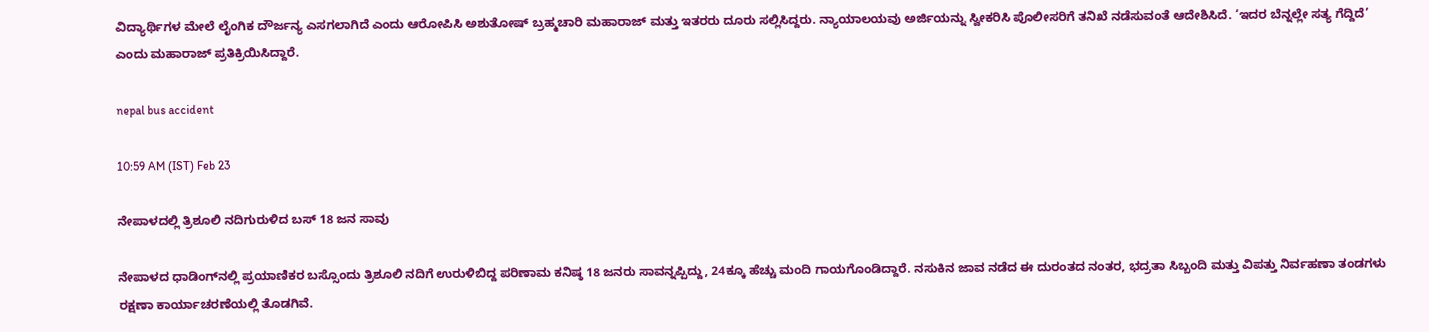ವಿದ್ಯಾರ್ಥಿಗಳ ಮೇಲೆ ಲೈಂಗಿಕ ದೌರ್ಜನ್ಯ ಎಸಗಲಾಗಿದೆ ಎಂದು ಆರೋಪಿಸಿ ಅಶುತೋಷ್ ಬ್ರಹ್ಮಚಾರಿ ಮಹಾರಾಜ್ ಮತ್ತು ಇತರರು ದೂರು ಸಲ್ಲಿಸಿದ್ದರು. ನ್ಯಾಯಾಲಯವು ಅರ್ಜಿಯನ್ನು ಸ್ವೀಕರಿಸಿ ಪೊಲೀಸರಿಗೆ ತನಿಖೆ ನಡೆಸುವಂತೆ ಆದೇಶಿಸಿದೆ. ‘ಇದರ ಬೆನ್ನಲ್ಲೇ ಸತ್ಯ ಗೆದ್ದಿದೆ’ ಎಂದು ಮಹಾರಾಜ್ ಪ್ರತಿಕ್ರಿಯಿಸಿದ್ದಾರೆ.

nepal bus accident

10:59 AM (IST) Feb 23

ನೇಪಾಳದಲ್ಲಿ ತ್ರಿಶೂಲಿ ನದಿಗುರುಳಿದ ಬಸ್ 18 ಜನ ಸಾವು

ನೇಪಾಳದ ಧಾಡಿಂಗ್‌ನಲ್ಲಿ ಪ್ರಯಾಣಿಕರ ಬಸ್ಸೊಂದು ತ್ರಿಶೂಲಿ ನದಿಗೆ ಉರುಳಿಬಿದ್ದ ಪರಿಣಾಮ ಕನಿಷ್ಠ 18 ಜನರು ಸಾವನ್ನಪ್ಪಿದ್ದು, 24ಕ್ಕೂ ಹೆಚ್ಚು ಮಂದಿ ಗಾಯಗೊಂಡಿದ್ದಾರೆ. ನಸುಕಿನ ಜಾವ ನಡೆದ ಈ ದುರಂತದ ನಂತರ, ಭದ್ರತಾ ಸಿಬ್ಬಂದಿ ಮತ್ತು ವಿಪತ್ತು ನಿರ್ವಹಣಾ ತಂಡಗಳು ರಕ್ಷಣಾ ಕಾರ್ಯಾಚರಣೆಯಲ್ಲಿ ತೊಡಗಿವೆ.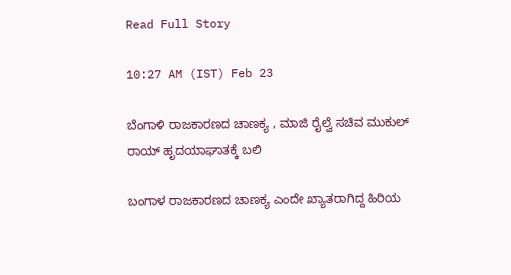Read Full Story

10:27 AM (IST) Feb 23

ಬೆಂಗಾಳಿ ರಾಜಕಾರಣದ ಚಾಣಕ್ಯ , ಮಾಜಿ ರೈಲ್ವೆ ಸಚಿವ ಮುಕುಲ್ ರಾಯ್ ಹೃದಯಾಘಾತಕ್ಕೆ ಬಲಿ

ಬಂಗಾಳ ರಾಜಕಾರಣದ ಚಾಣಕ್ಯ ಎಂದೇ ಖ್ಯಾತರಾಗಿದ್ದ ಹಿರಿಯ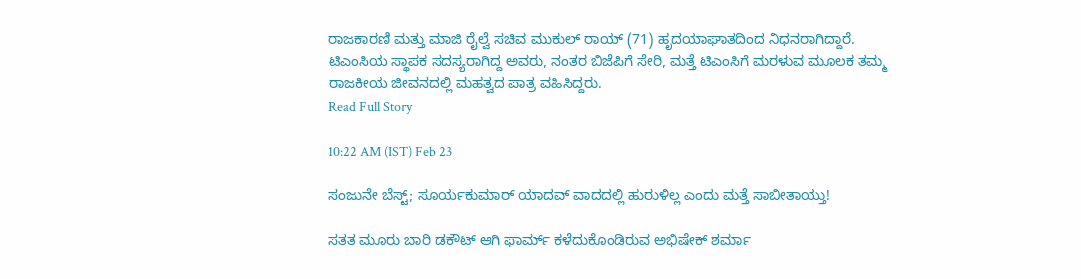ರಾಜಕಾರಣಿ ಮತ್ತು ಮಾಜಿ ರೈಲ್ವೆ ಸಚಿವ ಮುಕುಲ್ ರಾಯ್ (71) ಹೃದಯಾಘಾತದಿಂದ ನಿಧನರಾಗಿದ್ದಾರೆ. ಟಿಎಂಸಿಯ ಸ್ಥಾಪಕ ಸದಸ್ಯರಾಗಿದ್ದ ಅವರು, ನಂತರ ಬಿಜೆಪಿಗೆ ಸೇರಿ, ಮತ್ತೆ ಟಿಎಂಸಿಗೆ ಮರಳುವ ಮೂಲಕ ತಮ್ಮ ರಾಜಕೀಯ ಜೀವನದಲ್ಲಿ ಮಹತ್ವದ ಪಾತ್ರ ವಹಿಸಿದ್ದರು.
Read Full Story

10:22 AM (IST) Feb 23

ಸಂಜುನೇ ಬೆಸ್ಟ್; ಸೂರ್ಯಕುಮಾರ್ ಯಾದವ್ ವಾದದಲ್ಲಿ ಹುರುಳಿಲ್ಲ ಎಂದು ಮತ್ತೆ ಸಾಬೀತಾಯ್ತು!

ಸತತ ಮೂರು ಬಾರಿ ಡಕೌಟ್ ಆಗಿ ಫಾರ್ಮ್ ಕಳೆದುಕೊಂಡಿರುವ ಅಭಿಷೇಕ್ ಶರ್ಮಾ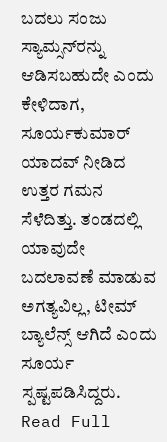ಬದಲು ಸಂಜು ಸ್ಯಾಮ್ಸನ್‌ರನ್ನು ಆಡಿಸಬಹುದೇ ಎಂದು ಕೇಳಿದಾಗ, ಸೂರ್ಯಕುಮಾರ್ ಯಾದವ್ ನೀಡಿದ ಉತ್ತರ ಗಮನ ಸೆಳೆದಿತ್ತು. ತಂಡದಲ್ಲಿ ಯಾವುದೇ ಬದಲಾವಣೆ ಮಾಡುವ ಅಗತ್ಯವಿಲ್ಲ, ಟೀಮ್ ಬ್ಯಾಲೆನ್ಸ್ ಆಗಿದೆ ಎಂದು ಸೂರ್ಯ ಸ್ಪಷ್ಟಪಡಿಸಿದ್ದರು.
Read Full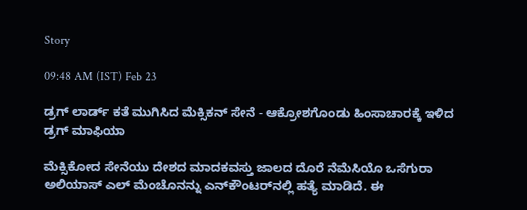Story

09:48 AM (IST) Feb 23

ಡ್ರಗ್ ಲಾರ್ಡ್ ಕತೆ ಮುಗಿಸಿದ ಮೆಕ್ಸಿಕನ್ ಸೇನೆ - ಆಕ್ರೋಶಗೊಂಡು ಹಿಂಸಾಚಾರಕ್ಕೆ ಇಳಿದ ಡ್ರಗ್ ಮಾಫಿಯಾ

ಮೆಕ್ಸಿಕೋದ ಸೇನೆಯು ದೇಶದ ಮಾದಕವಸ್ತು ಜಾಲದ ದೊರೆ ನೆಮೆಸಿಯೊ ಒಸೆಗುರಾ ಅಲಿಯಾಸ್ ಎಲ್ ಮೆಂಚೊನನ್ನು ಎನ್‌ಕೌಂಟರ್‌ನಲ್ಲಿ ಹತ್ಯೆ ಮಾಡಿದೆ. ಈ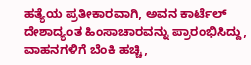ಹತ್ಯೆಯ ಪ್ರತೀಕಾರವಾಗಿ, ಅವನ ಕಾರ್ಟೆಲ್ ದೇಶಾದ್ಯಂತ ಹಿಂಸಾಚಾರವನ್ನು ಪ್ರಾರಂಭಿಸಿದ್ದು, ವಾಹನಗಳಿಗೆ ಬೆಂಕಿ ಹಚ್ಚಿ,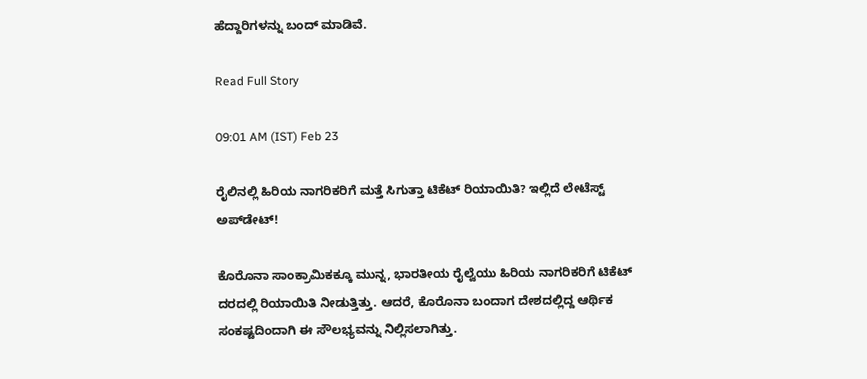ಹೆದ್ದಾರಿಗಳನ್ನು ಬಂದ್ ಮಾಡಿವೆ.

Read Full Story

09:01 AM (IST) Feb 23

ರೈಲಿನಲ್ಲಿ ಹಿರಿಯ ನಾಗರಿಕರಿಗೆ ಮತ್ತೆ ಸಿಗುತ್ತಾ ಟಿಕೆಟ್ ರಿಯಾಯಿತಿ? ಇಲ್ಲಿದೆ ಲೇಟೆಸ್ಟ್ ಅಪ್‌ಡೇಟ್!

ಕೊರೊನಾ ಸಾಂಕ್ರಾಮಿಕಕ್ಕೂ ಮುನ್ನ, ಭಾರತೀಯ ರೈಲ್ವೆಯು ಹಿರಿಯ ನಾಗರಿಕರಿಗೆ ಟಿಕೆಟ್ ದರದಲ್ಲಿ ರಿಯಾಯಿತಿ ನೀಡುತ್ತಿತ್ತು. ಆದರೆ, ಕೊರೊನಾ ಬಂದಾಗ ದೇಶದಲ್ಲಿದ್ದ ಆರ್ಥಿಕ ಸಂಕಷ್ಟದಿಂದಾಗಿ ಈ ಸೌಲಭ್ಯವನ್ನು ನಿಲ್ಲಿಸಲಾಗಿತ್ತು.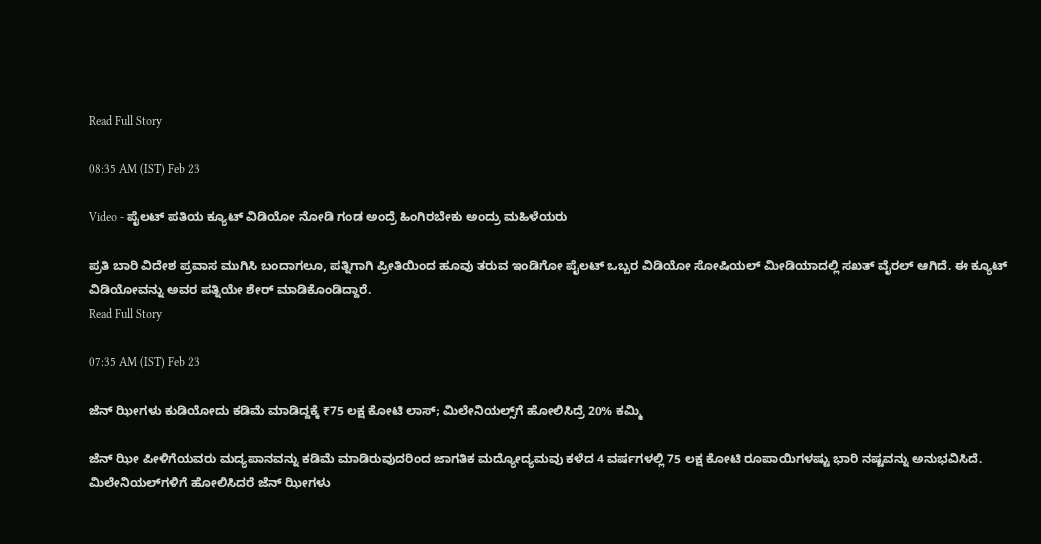Read Full Story

08:35 AM (IST) Feb 23

Video - ಪೈಲಟ್ ಪತಿಯ ಕ್ಯೂಟ್ ವಿಡಿಯೋ ನೋಡಿ ಗಂಡ ಅಂದ್ರೆ ಹಿಂಗಿರಬೇಕು ಅಂದ್ರು ಮಹಿಳೆಯರು

ಪ್ರತಿ ಬಾರಿ ವಿದೇಶ ಪ್ರವಾಸ ಮುಗಿಸಿ ಬಂದಾಗಲೂ, ಪತ್ನಿಗಾಗಿ ಪ್ರೀತಿಯಿಂದ ಹೂವು ತರುವ ಇಂಡಿಗೋ ಪೈಲಟ್ ಒಬ್ಬರ ವಿಡಿಯೋ ಸೋಷಿಯಲ್ ಮೀಡಿಯಾದಲ್ಲಿ ಸಖತ್ ವೈರಲ್ ಆಗಿದೆ. ಈ ಕ್ಯೂಟ್ ವಿಡಿಯೋವನ್ನು ಅವರ ಪತ್ನಿಯೇ ಶೇರ್ ಮಾಡಿಕೊಂಡಿದ್ದಾರೆ.
Read Full Story

07:35 AM (IST) Feb 23

ಜೆನ್‌ ಝೀಗಳು ಕುಡಿಯೋದು ಕಡಿಮೆ ಮಾಡಿದ್ದಕ್ಕೆ ₹75 ಲಕ್ಷ ಕೋಟಿ ಲಾಸ್‌; ಮಿಲೇನಿಯಲ್ಸ್‌ಗೆ ಹೋಲಿಸಿದ್ರೆ 20% ಕಮ್ಮಿ

ಜೆನ್‌ ಝೀ ಪೀಳಿಗೆಯವರು ಮದ್ಯಪಾನವನ್ನು ಕಡಿಮೆ ಮಾಡಿರುವುದರಿಂದ ಜಾಗತಿಕ ಮದ್ಯೋದ್ಯಮವು ಕಳೆದ 4 ವರ್ಷಗಳಲ್ಲಿ 75 ಲಕ್ಷ ಕೋಟಿ ರೂಪಾಯಿಗಳಷ್ಟು ಭಾರಿ ನಷ್ಟವನ್ನು ಅನುಭವಿಸಿದೆ. ಮಿಲೇನಿಯಲ್‌ಗಳಿಗೆ ಹೋಲಿಸಿದರೆ ಜೆನ್‌ ಝೀಗಳು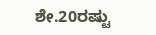ಶೇ.20ರಷ್ಟು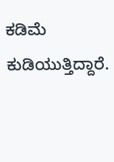ಕಡಿಮೆ ಕುಡಿಯುತ್ತಿದ್ದಾರೆ.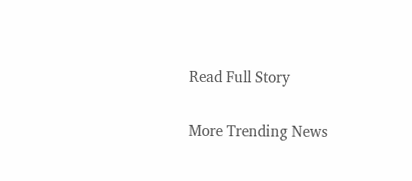Read Full Story

More Trending News